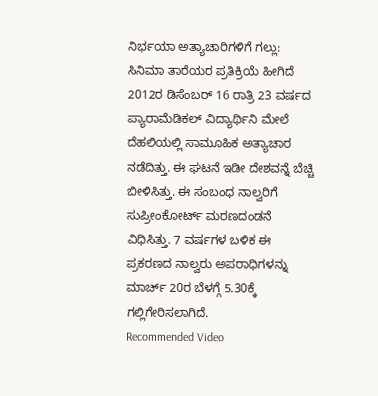ನಿರ್ಭಯಾ ಅತ್ಯಾಚಾರಿಗಳಿಗೆ ಗಲ್ಲು: ಸಿನಿಮಾ ತಾರೆಯರ ಪ್ರತಿಕ್ರಿಯೆ ಹೀಗಿದೆ
2012ರ ಡಿಸೆಂಬರ್ 16 ರಾತ್ರಿ 23 ವರ್ಷದ ಪ್ಯಾರಾಮೆಡಿಕಲ್ ವಿದ್ಯಾರ್ಥಿನಿ ಮೇಲೆ ದೆಹಲಿಯಲ್ಲಿ ಸಾಮೂಹಿಕ ಅತ್ಯಾಚಾರ ನಡೆದಿತ್ತು. ಈ ಘಟನೆ ಇಡೀ ದೇಶವನ್ನೆ ಬೆಚ್ಚಿ ಬೀಳಿಸಿತ್ತು. ಈ ಸಂಬಂಧ ನಾಲ್ವರಿಗೆ ಸುಪ್ರೀಂಕೋರ್ಟ್ ಮರಣದಂಡನೆ ವಿಧಿಸಿತ್ತು. 7 ವರ್ಷಗಳ ಬಳಿಕ ಈ ಪ್ರಕರಣದ ನಾಲ್ವರು ಅಪರಾಧಿಗಳನ್ನು ಮಾರ್ಚ್ 20ರ ಬೆಳಗ್ಗೆ 5.30ಕ್ಕೆ ಗಲ್ಲಿಗೇರಿಸಲಾಗಿದೆ.
Recommended Video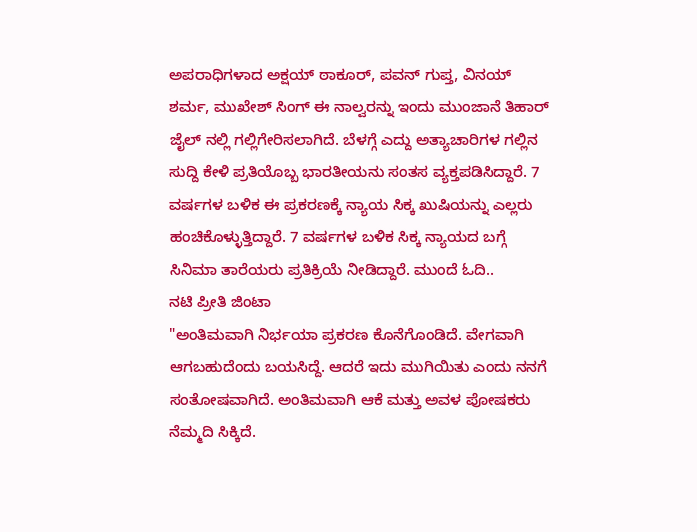ಅಪರಾಧಿಗಳಾದ ಅಕ್ಷಯ್ ಠಾಕೂರ್, ಪವನ್ ಗುಪ್ತ, ವಿನಯ್ ಶರ್ಮ, ಮುಖೇಶ್ ಸಿಂಗ್ ಈ ನಾಲ್ವರನ್ನು ಇಂದು ಮುಂಜಾನೆ ತಿಹಾರ್ ಜೈಲ್ ನಲ್ಲಿ ಗಲ್ಲಿಗೇರಿಸಲಾಗಿದೆ. ಬೆಳಗ್ಗೆ ಎದ್ದು ಅತ್ಯಾಚಾರಿಗಳ ಗಲ್ಲಿನ ಸುದ್ದಿ ಕೇಳಿ ಪ್ರತಿಯೊಬ್ಬ ಭಾರತೀಯನು ಸಂತಸ ವ್ಯಕ್ತಪಡಿಸಿದ್ದಾರೆ. 7 ವರ್ಷಗಳ ಬಳಿಕ ಈ ಪ್ರಕರಣಕ್ಕೆ ನ್ಯಾಯ ಸಿಕ್ಕ ಖುಷಿಯನ್ನು ಎಲ್ಲರು ಹಂಚಿಕೊಳ್ಳುತ್ತಿದ್ದಾರೆ. 7 ವರ್ಷಗಳ ಬಳಿಕ ಸಿಕ್ಕ ನ್ಯಾಯದ ಬಗ್ಗೆ ಸಿನಿಮಾ ತಾರೆಯರು ಪ್ರತಿಕ್ರಿಯೆ ನೀಡಿದ್ದಾರೆ. ಮುಂದೆ ಓದಿ..
ನಟಿ ಪ್ರೀತಿ ಜಿಂಟಾ
"ಅಂತಿಮವಾಗಿ ನಿರ್ಭಯಾ ಪ್ರಕರಣ ಕೊನೆಗೊಂಡಿದೆ. ವೇಗವಾಗಿ ಆಗಬಹುದೆಂದು ಬಯಸಿದ್ದೆ. ಆದರೆ ಇದು ಮುಗಿಯಿತು ಎಂದು ನನಗೆ ಸಂತೋಷವಾಗಿದೆ. ಅಂತಿಮವಾಗಿ ಆಕೆ ಮತ್ತು ಅವಳ ಪೋಷಕರು ನೆಮ್ಮದಿ ಸಿಕ್ಕಿದೆ.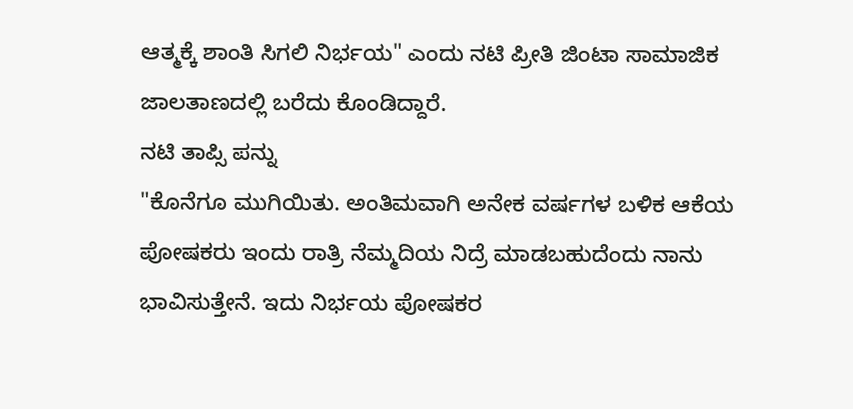ಆತ್ಮಕ್ಕೆ ಶಾಂತಿ ಸಿಗಲಿ ನಿರ್ಭಯ" ಎಂದು ನಟಿ ಪ್ರೀತಿ ಜಿಂಟಾ ಸಾಮಾಜಿಕ ಜಾಲತಾಣದಲ್ಲಿ ಬರೆದು ಕೊಂಡಿದ್ದಾರೆ.
ನಟಿ ತಾಪ್ಸಿ ಪನ್ನು
"ಕೊನೆಗೂ ಮುಗಿಯಿತು. ಅಂತಿಮವಾಗಿ ಅನೇಕ ವರ್ಷಗಳ ಬಳಿಕ ಆಕೆಯ ಪೋಷಕರು ಇಂದು ರಾತ್ರಿ ನೆಮ್ಮದಿಯ ನಿದ್ರೆ ಮಾಡಬಹುದೆಂದು ನಾನು ಭಾವಿಸುತ್ತೇನೆ. ಇದು ನಿರ್ಭಯ ಪೋಷಕರ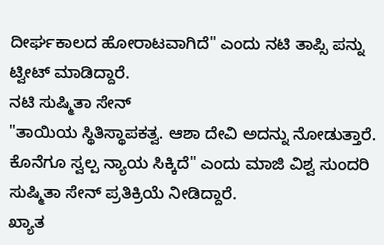ದೀರ್ಘಕಾಲದ ಹೋರಾಟವಾಗಿದೆ" ಎಂದು ನಟಿ ತಾಪ್ಸಿ ಪನ್ನು ಟ್ವೀಟ್ ಮಾಡಿದ್ದಾರೆ.
ನಟಿ ಸುಷ್ಮಿತಾ ಸೇನ್
"ತಾಯಿಯ ಸ್ಥಿತಿಸ್ಥಾಪಕತ್ವ. ಆಶಾ ದೇವಿ ಅದನ್ನು ನೋಡುತ್ತಾರೆ. ಕೊನೆಗೂ ಸ್ವಲ್ಪ ನ್ಯಾಯ ಸಿಕ್ಕಿದೆ" ಎಂದು ಮಾಜಿ ವಿಶ್ವ ಸುಂದರಿ ಸುಷ್ಮಿತಾ ಸೇನ್ ಪ್ರತಿಕ್ರಿಯೆ ನೀಡಿದ್ದಾರೆ.
ಖ್ಯಾತ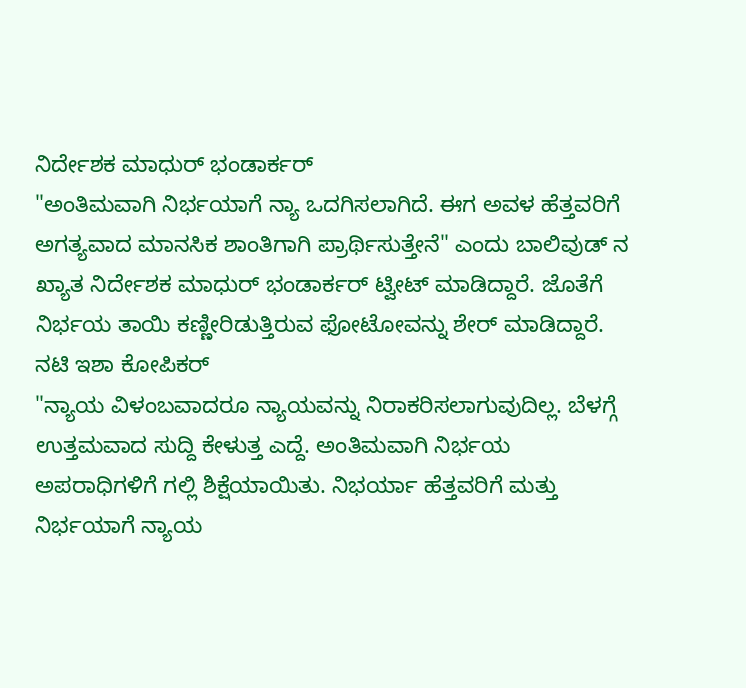ನಿರ್ದೇಶಕ ಮಾಧುರ್ ಭಂಡಾರ್ಕರ್
"ಅಂತಿಮವಾಗಿ ನಿರ್ಭಯಾಗೆ ನ್ಯಾ ಒದಗಿಸಲಾಗಿದೆ. ಈಗ ಅವಳ ಹೆತ್ತವರಿಗೆ ಅಗತ್ಯವಾದ ಮಾನಸಿಕ ಶಾಂತಿಗಾಗಿ ಪ್ರಾರ್ಥಿಸುತ್ತೇನೆ" ಎಂದು ಬಾಲಿವುಡ್ ನ ಖ್ಯಾತ ನಿರ್ದೇಶಕ ಮಾಧುರ್ ಭಂಡಾರ್ಕರ್ ಟ್ವೀಟ್ ಮಾಡಿದ್ದಾರೆ. ಜೊತೆಗೆ ನಿರ್ಭಯ ತಾಯಿ ಕಣ್ಣೀರಿಡುತ್ತಿರುವ ಫೋಟೋವನ್ನು ಶೇರ್ ಮಾಡಿದ್ದಾರೆ.
ನಟಿ ಇಶಾ ಕೋಪಿಕರ್
"ನ್ಯಾಯ ವಿಳಂಬವಾದರೂ ನ್ಯಾಯವನ್ನು ನಿರಾಕರಿಸಲಾಗುವುದಿಲ್ಲ. ಬೆಳಗ್ಗೆ ಉತ್ತಮವಾದ ಸುದ್ದಿ ಕೇಳುತ್ತ ಎದ್ದೆ. ಅಂತಿಮವಾಗಿ ನಿರ್ಭಯ ಅಪರಾಧಿಗಳಿಗೆ ಗಲ್ಲಿ ಶಿಕ್ಷೆಯಾಯಿತು. ನಿಭರ್ಯಾ ಹೆತ್ತವರಿಗೆ ಮತ್ತು ನಿರ್ಭಯಾಗೆ ನ್ಯಾಯ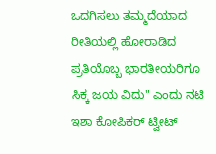ಒದಗಿಸಲು ತಮ್ಮದೆಯಾದ ರೀತಿಯಲ್ಲಿ ಹೋರಾಡಿದ ಪ್ರತಿಯೊಬ್ಬ ಭಾರತೀಯರಿಗೂ ಸಿಕ್ಕ ಜಯ ವಿದು" ಎಂದು ನಟಿ ಇಶಾ ಕೋಪಿಕರ್ ಟ್ವೀಟ್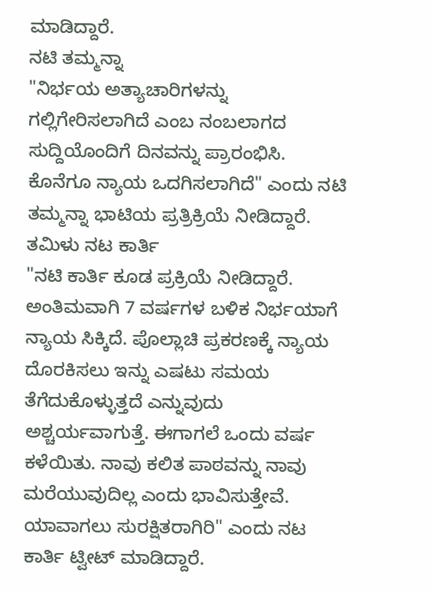ಮಾಡಿದ್ದಾರೆ.
ನಟಿ ತಮ್ಮನ್ನಾ
"ನಿರ್ಭಯ ಅತ್ಯಾಚಾರಿಗಳನ್ನು ಗಲ್ಲಿಗೇರಿಸಲಾಗಿದೆ ಎಂಬ ನಂಬಲಾಗದ ಸುದ್ದಿಯೊಂದಿಗೆ ದಿನವನ್ನು ಪ್ರಾರಂಭಿಸಿ. ಕೊನೆಗೂ ನ್ಯಾಯ ಒದಗಿಸಲಾಗಿದೆ" ಎಂದು ನಟಿ ತಮ್ಮನ್ನಾ ಭಾಟಿಯ ಪ್ರತ್ರಿಕ್ರಿಯೆ ನೀಡಿದ್ದಾರೆ.
ತಮಿಳು ನಟ ಕಾರ್ತಿ
"ನಟಿ ಕಾರ್ತಿ ಕೂಡ ಪ್ರಕ್ರಿಯೆ ನೀಡಿದ್ದಾರೆ. ಅಂತಿಮವಾಗಿ 7 ವರ್ಷಗಳ ಬಳಿಕ ನಿರ್ಭಯಾಗೆ ನ್ಯಾಯ ಸಿಕ್ಕಿದೆ. ಪೊಲ್ಲಾಚಿ ಪ್ರಕರಣಕ್ಕೆ ನ್ಯಾಯ ದೊರಕಿಸಲು ಇನ್ನು ಎಷಟು ಸಮಯ ತೆಗೆದುಕೊಳ್ಳುತ್ತದೆ ಎನ್ನುವುದು ಅಶ್ಚರ್ಯವಾಗುತ್ತೆ. ಈಗಾಗಲೆ ಒಂದು ವರ್ಷ ಕಳೆಯಿತು. ನಾವು ಕಲಿತ ಪಾಠವನ್ನು ನಾವು ಮರೆಯುವುದಿಲ್ಲ ಎಂದು ಭಾವಿಸುತ್ತೇವೆ. ಯಾವಾಗಲು ಸುರಕ್ಷಿತರಾಗಿರಿ" ಎಂದು ನಟ ಕಾರ್ತಿ ಟ್ವೀಟ್ ಮಾಡಿದ್ದಾರೆ.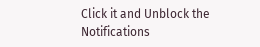Click it and Unblock the Notifications